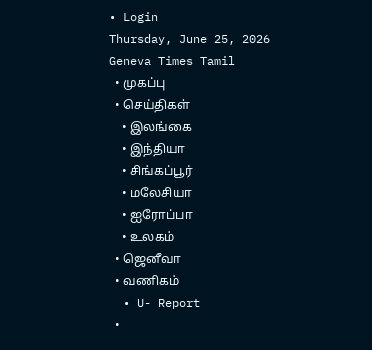• Login
Thursday, June 25, 2026
Geneva Times Tamil
  • முகப்பு
  • செய்திகள்
    • இலங்கை
    • இந்தியா
    • சிங்கப்பூர்
    • மலேசியா
    • ஐரோப்பா
    • உலகம்
  • ஜெனீவா
  • வணிகம்
  • U- Report
  •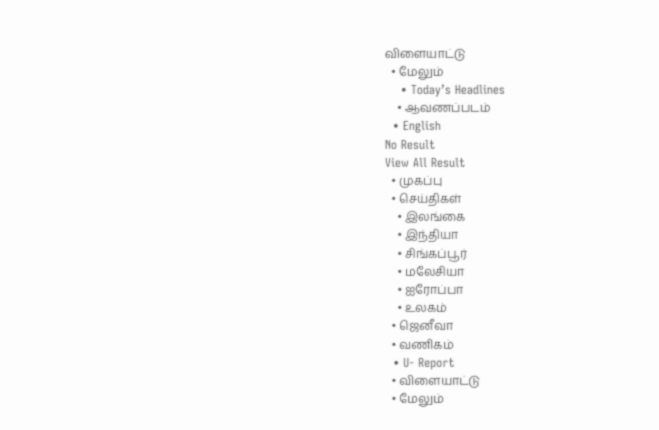விளையாட்டு
  • மேலும்
    • Today’s Headlines
    • ஆவணப்படம்
  • English
No Result
View All Result
  • முகப்பு
  • செய்திகள்
    • இலங்கை
    • இந்தியா
    • சிங்கப்பூர்
    • மலேசியா
    • ஐரோப்பா
    • உலகம்
  • ஜெனீவா
  • வணிகம்
  • U- Report
  • விளையாட்டு
  • மேலும்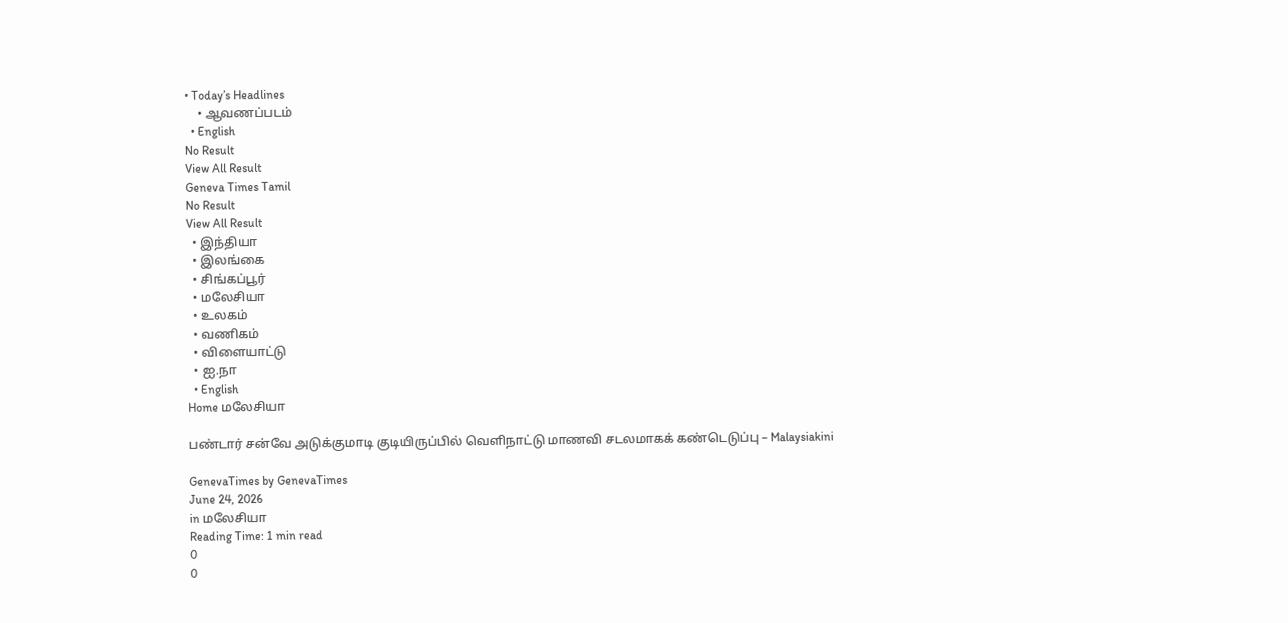• Today’s Headlines
    • ஆவணப்படம்
  • English
No Result
View All Result
Geneva Times Tamil
No Result
View All Result
  • இந்தியா
  • இலங்கை
  • சிங்கப்பூர்
  • மலேசியா
  • உலகம்
  • வணிகம்
  • விளையாட்டு
  • ஐ.நா
  • English
Home மலேசியா

பண்டார் சன்வே அடுக்குமாடி குடியிருப்பில் வெளிநாட்டு மாணவி சடலமாகக் கண்டெடுப்பு – Malaysiakini

GenevaTimes by GenevaTimes
June 24, 2026
in மலேசியா
Reading Time: 1 min read
0
0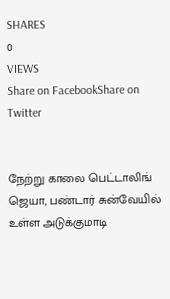SHARES
0
VIEWS
Share on FacebookShare on Twitter


நேற்று காலை பெட்டாலிங் ஜெயா, பண்டார் சுன்வேயில் உள்ள அடுக்குமாடி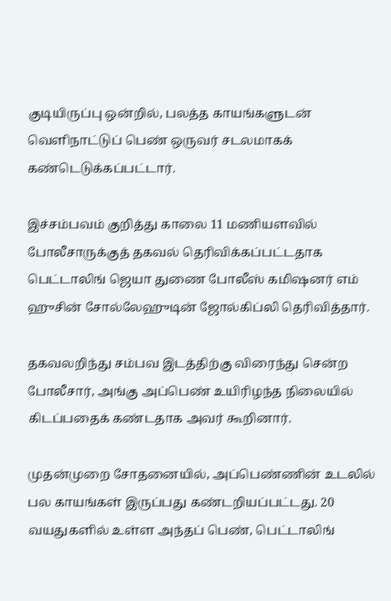குடியிருப்பு ஒன்றில், பலத்த காயங்களுடன் வெளிநாட்டுப் பெண் ஒருவர் சடலமாகக் கண்டெடுக்கப்பட்டார்.

இச்சம்பவம் குறித்து காலை 11 மணியளவில் போலீசாருக்குத் தகவல் தெரிவிக்கப்பட்டதாக பெட்டாலிங் ஜெயா துணை போலீஸ் கமிஷனர் எம் ஹுசின் சோல்லேஹுடின் ஜோல்கிப்லி தெரிவித்தார்.

தகவலறிந்து சம்பவ இடத்திற்கு விரைந்து சென்ற போலீசார், அங்கு அப்பெண் உயிரிழந்த நிலையில் கிடப்பதைக் கண்டதாக அவர் கூறினார்.

முதன்முறை சோதனையில், அப்பெண்ணின் உடலில் பல காயங்கள் இருப்பது கண்டறியப்பட்டது. 20 வயதுகளில் உள்ள அந்தப் பெண், பெட்டாலிங்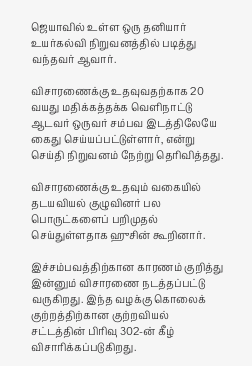ஜெயாவில் உள்ள ஒரு தனியார் உயர்கல்வி நிறுவனத்தில் படித்து வந்தவர் ஆவார்.

விசாரணைக்கு உதவுவதற்காக 20 வயது மதிக்கத்தக்க வெளிநாட்டு ஆடவர் ஒருவர் சம்பவ இடத்திலேயே கைது செய்யப்பட்டுள்ளார், என்று செய்தி நிறுவனம் நேற்று தெரிவித்தது.

விசாரணைக்கு உதவும் வகையில் தடயவியல் குழுவினர் பல பொருட்களைப் பறிமுதல் செய்துள்ளதாக ஹுசின் கூறினார்.

இச்சம்பவத்திற்கான காரணம் குறித்து இன்னும் விசாரணை நடத்தப்பட்டு வருகிறது. இந்த வழக்கு கொலைக் குற்றத்திற்கான குற்றவியல் சட்டத்தின் பிரிவு 302-ன் கீழ் விசாரிக்கப்படுகிறது.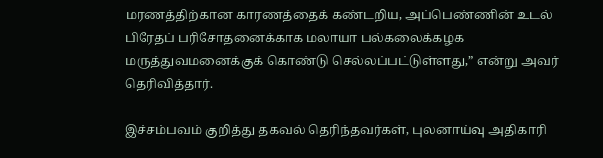மரணத்திற்கான காரணத்தைக் கண்டறிய, அப்பெண்ணின் உடல் பிரேதப் பரிசோதனைக்காக மலாயா பல்கலைக்கழக மருத்துவமனைக்குக் கொண்டு செல்லப்பட்டுள்ளது,” என்று அவர் தெரிவித்தார்.

இச்சம்பவம் குறித்து தகவல் தெரிந்தவர்கள், புலனாய்வு அதிகாரி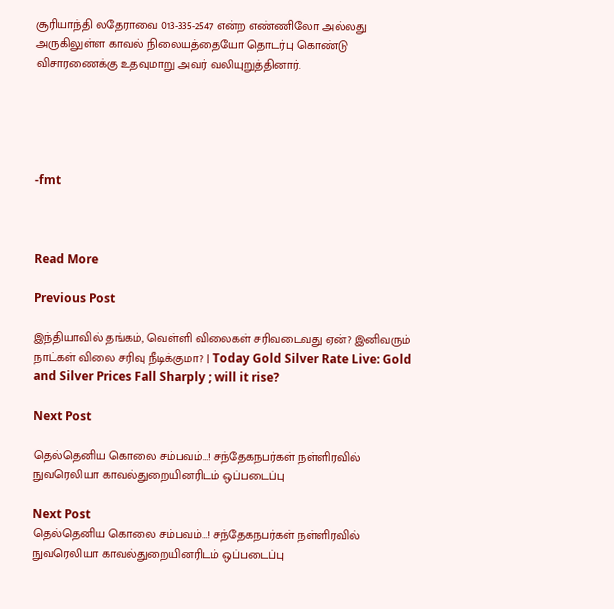சூரியாந்தி லதேராவை 013-335-2547 என்ற எண்ணிலோ அல்லது அருகிலுள்ள காவல் நிலையத்தையோ தொடர்பு கொண்டு விசாரணைக்கு உதவுமாறு அவர் வலியுறுத்தினார்.





-fmt



Read More

Previous Post

இந்தியாவில் தங்கம், வெள்ளி விலைகள் சரிவடைவது ஏன்? இனிவரும் நாட்கள் விலை சரிவு நீடிக்குமா? | Today Gold Silver Rate Live: Gold and Silver Prices Fall Sharply ; will it rise?

Next Post

தெல்தெனிய கொலை சம்பவம்…! சந்தேகநபர்கள் நள்ளிரவில் நுவரெலியா காவல்துறையினரிடம் ஒப்படைப்பு

Next Post
தெல்தெனிய கொலை சம்பவம்…! சந்தேகநபர்கள் நள்ளிரவில் நுவரெலியா காவல்துறையினரிடம் ஒப்படைப்பு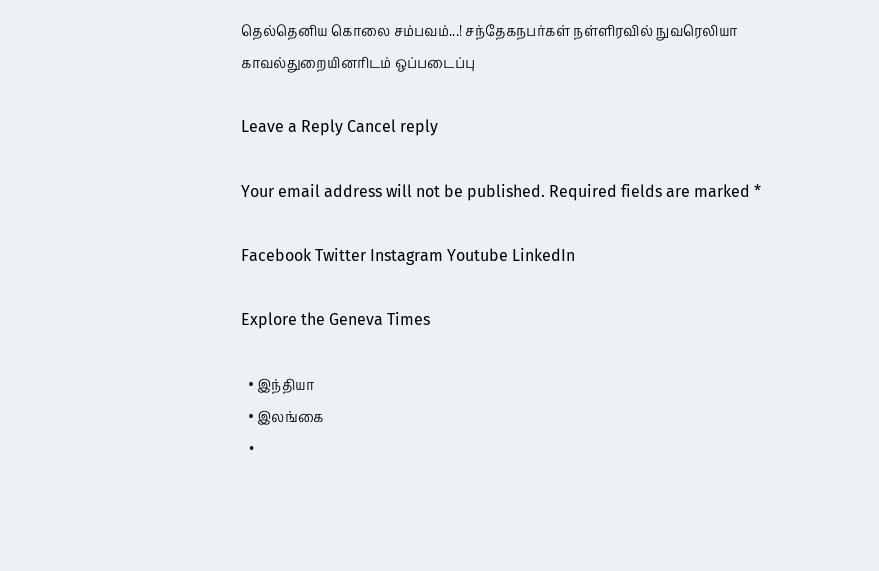தெல்தெனிய கொலை சம்பவம்...! சந்தேகநபர்கள் நள்ளிரவில் நுவரெலியா காவல்துறையினரிடம் ஒப்படைப்பு

Leave a Reply Cancel reply

Your email address will not be published. Required fields are marked *

Facebook Twitter Instagram Youtube LinkedIn

Explore the Geneva Times

  • இந்தியா
  • இலங்கை
  •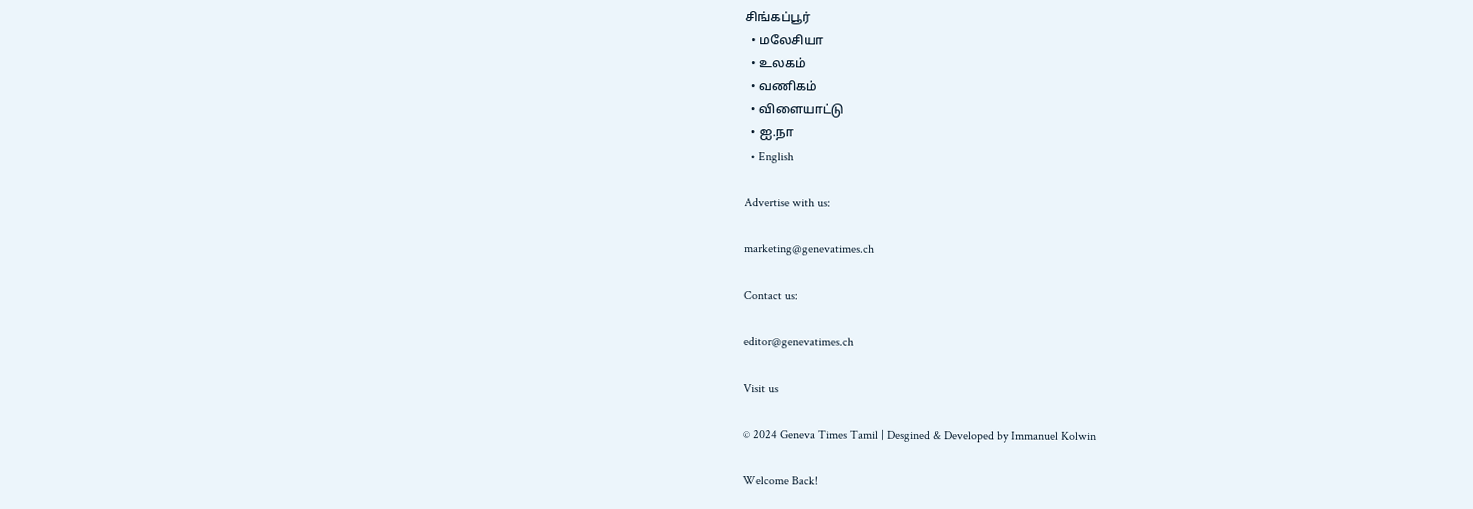சிங்கப்பூர்
  • மலேசியா
  • உலகம்
  • வணிகம்
  • விளையாட்டு
  • ஐ.நா
  • English

Advertise with us:

marketing@genevatimes.ch

Contact us:

editor@genevatimes.ch

Visit us

© 2024 Geneva Times Tamil | Desgined & Developed by Immanuel Kolwin

Welcome Back!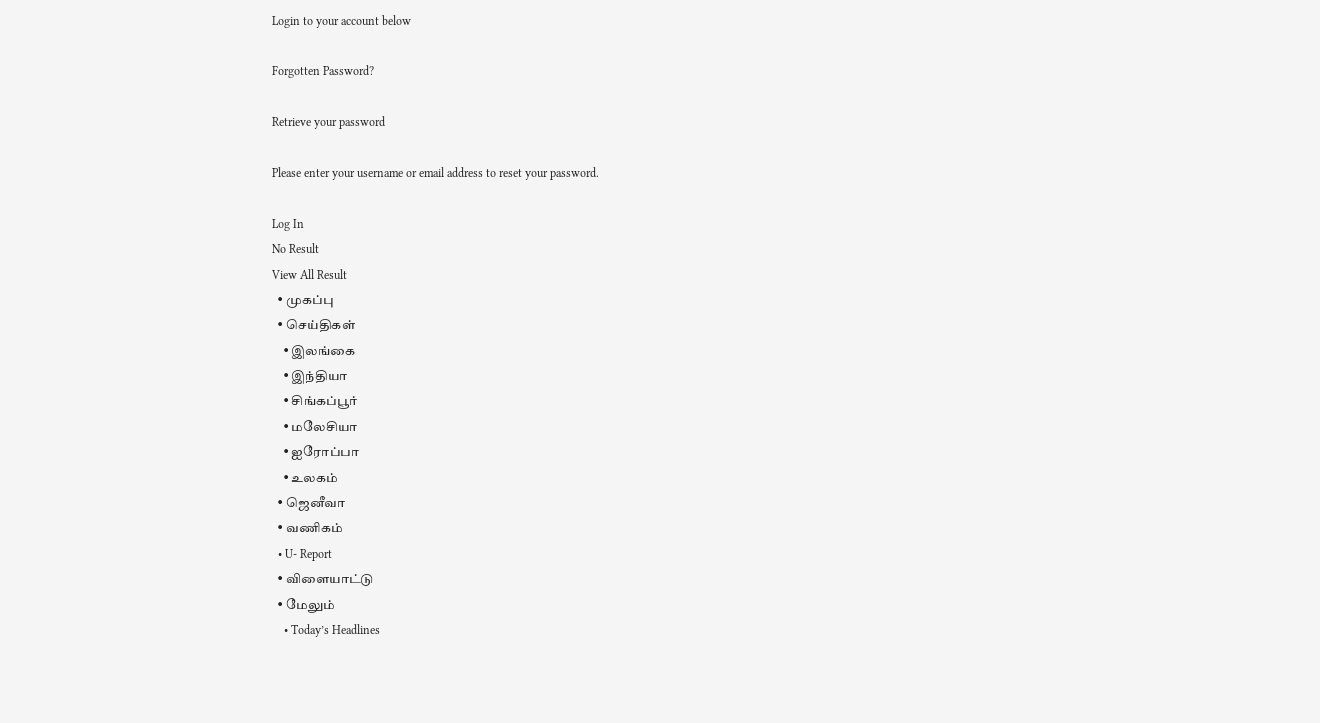Login to your account below

Forgotten Password?

Retrieve your password

Please enter your username or email address to reset your password.

Log In
No Result
View All Result
  • முகப்பு
  • செய்திகள்
    • இலங்கை
    • இந்தியா
    • சிங்கப்பூர்
    • மலேசியா
    • ஐரோப்பா
    • உலகம்
  • ஜெனீவா
  • வணிகம்
  • U- Report
  • விளையாட்டு
  • மேலும்
    • Today’s Headlines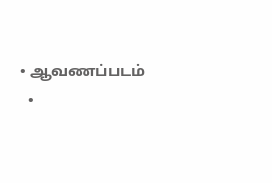• ஆவணப்படம்
  •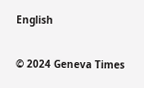English

© 2024 Geneva Times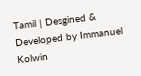Tamil | Desgined & Developed by Immanuel Kolwin